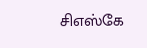சிஎஸ்கே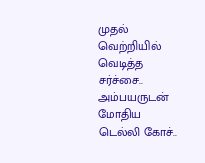முதல் வெற்றியில் வெடித்த சர்ச்சை.. அம்பயருடன் மோதிய டெல்லி கோச்..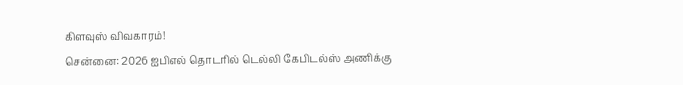கிளவுஸ் விவகாரம்!
சென்னை: 2026 ஐபிஎல் தொடரில் டெல்லி கேபிடல்ஸ் அணிக்கு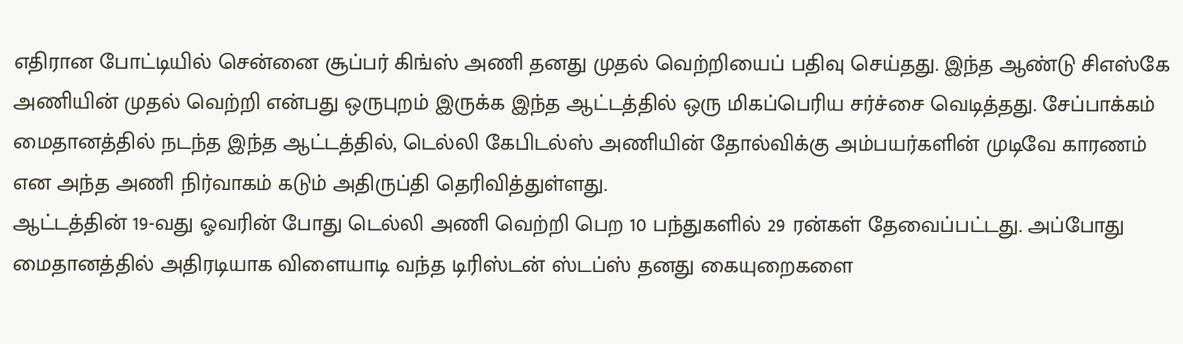எதிரான போட்டியில் சென்னை சூப்பர் கிங்ஸ் அணி தனது முதல் வெற்றியைப் பதிவு செய்தது. இந்த ஆண்டு சிஎஸ்கே அணியின் முதல் வெற்றி என்பது ஒருபுறம் இருக்க இந்த ஆட்டத்தில் ஒரு மிகப்பெரிய சர்ச்சை வெடித்தது. சேப்பாக்கம் மைதானத்தில் நடந்த இந்த ஆட்டத்தில், டெல்லி கேபிடல்ஸ் அணியின் தோல்விக்கு அம்பயர்களின் முடிவே காரணம் என அந்த அணி நிர்வாகம் கடும் அதிருப்தி தெரிவித்துள்ளது.
ஆட்டத்தின் 19-வது ஓவரின் போது டெல்லி அணி வெற்றி பெற 10 பந்துகளில் 29 ரன்கள் தேவைப்பட்டது. அப்போது மைதானத்தில் அதிரடியாக விளையாடி வந்த டிரிஸ்டன் ஸ்டப்ஸ் தனது கையுறைகளை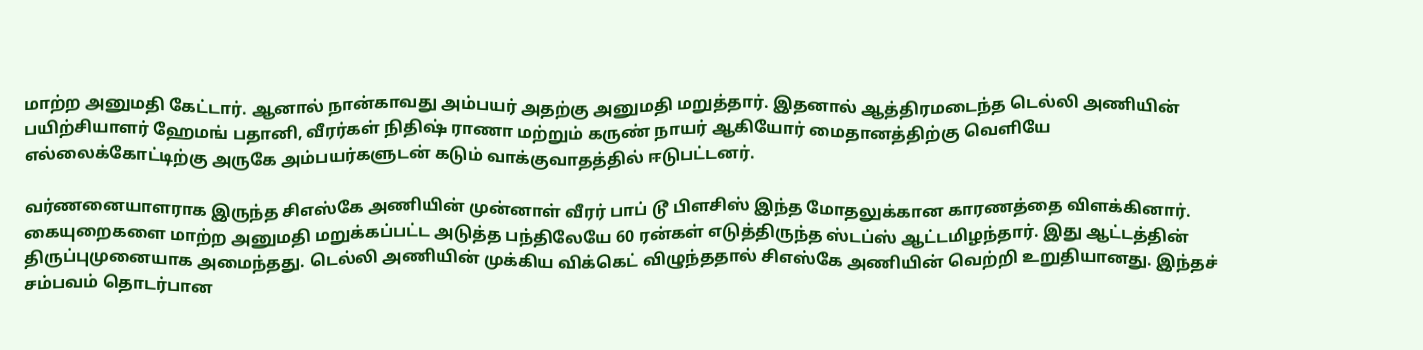மாற்ற அனுமதி கேட்டார். ஆனால் நான்காவது அம்பயர் அதற்கு அனுமதி மறுத்தார். இதனால் ஆத்திரமடைந்த டெல்லி அணியின் பயிற்சியாளர் ஹேமங் பதானி, வீரர்கள் நிதிஷ் ராணா மற்றும் கருண் நாயர் ஆகியோர் மைதானத்திற்கு வெளியே எல்லைக்கோட்டிற்கு அருகே அம்பயர்களுடன் கடும் வாக்குவாதத்தில் ஈடுபட்டனர்.

வர்ணனையாளராக இருந்த சிஎஸ்கே அணியின் முன்னாள் வீரர் பாப் டூ பிளசிஸ் இந்த மோதலுக்கான காரணத்தை விளக்கினார். கையுறைகளை மாற்ற அனுமதி மறுக்கப்பட்ட அடுத்த பந்திலேயே 60 ரன்கள் எடுத்திருந்த ஸ்டப்ஸ் ஆட்டமிழந்தார். இது ஆட்டத்தின் திருப்புமுனையாக அமைந்தது. டெல்லி அணியின் முக்கிய விக்கெட் விழுந்ததால் சிஎஸ்கே அணியின் வெற்றி உறுதியானது. இந்தச் சம்பவம் தொடர்பான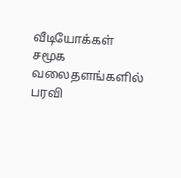வீடியோக்கள் சமூக வலைதளங்களில் பரவி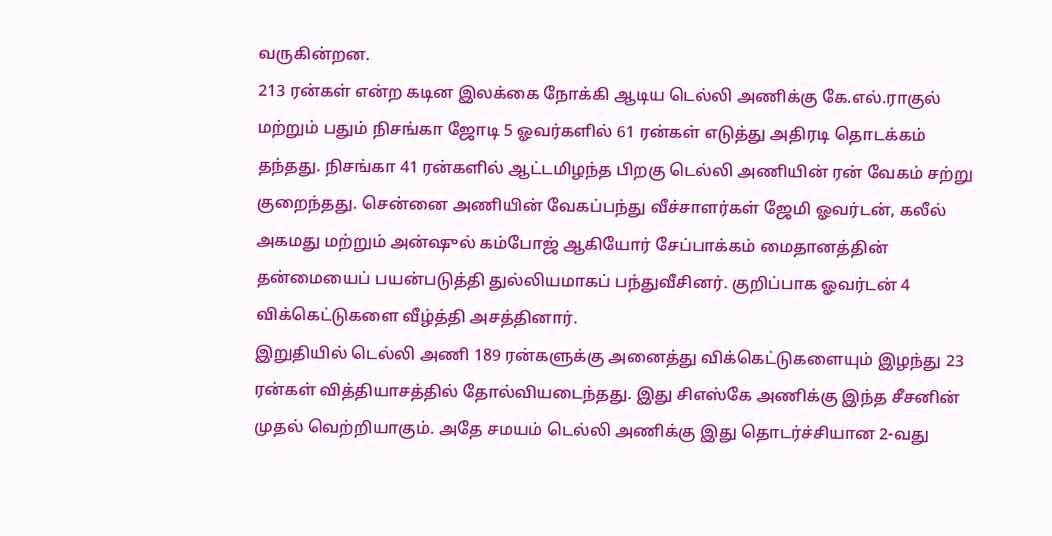வருகின்றன.
213 ரன்கள் என்ற கடின இலக்கை நோக்கி ஆடிய டெல்லி அணிக்கு கே.எல்.ராகுல் மற்றும் பதும் நிசங்கா ஜோடி 5 ஓவர்களில் 61 ரன்கள் எடுத்து அதிரடி தொடக்கம் தந்தது. நிசங்கா 41 ரன்களில் ஆட்டமிழந்த பிறகு டெல்லி அணியின் ரன் வேகம் சற்று குறைந்தது. சென்னை அணியின் வேகப்பந்து வீச்சாளர்கள் ஜேமி ஓவர்டன், கலீல் அகமது மற்றும் அன்ஷுல் கம்போஜ் ஆகியோர் சேப்பாக்கம் மைதானத்தின் தன்மையைப் பயன்படுத்தி துல்லியமாகப் பந்துவீசினர். குறிப்பாக ஓவர்டன் 4 விக்கெட்டுகளை வீழ்த்தி அசத்தினார்.
இறுதியில் டெல்லி அணி 189 ரன்களுக்கு அனைத்து விக்கெட்டுகளையும் இழந்து 23 ரன்கள் வித்தியாசத்தில் தோல்வியடைந்தது. இது சிஎஸ்கே அணிக்கு இந்த சீசனின் முதல் வெற்றியாகும். அதே சமயம் டெல்லி அணிக்கு இது தொடர்ச்சியான 2-வது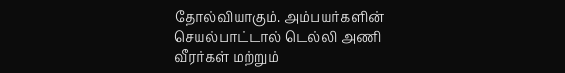தோல்வியாகும். அம்பயர்களின் செயல்பாட்டால் டெல்லி அணி வீரர்கள் மற்றும்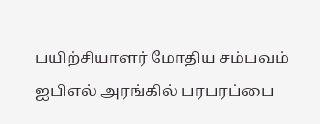பயிற்சியாளர் மோதிய சம்பவம் ஐபிஎல் அரங்கில் பரபரப்பை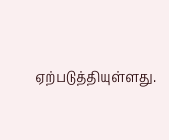ஏற்படுத்தியுள்ளது.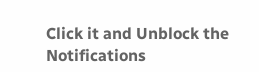Click it and Unblock the Notifications